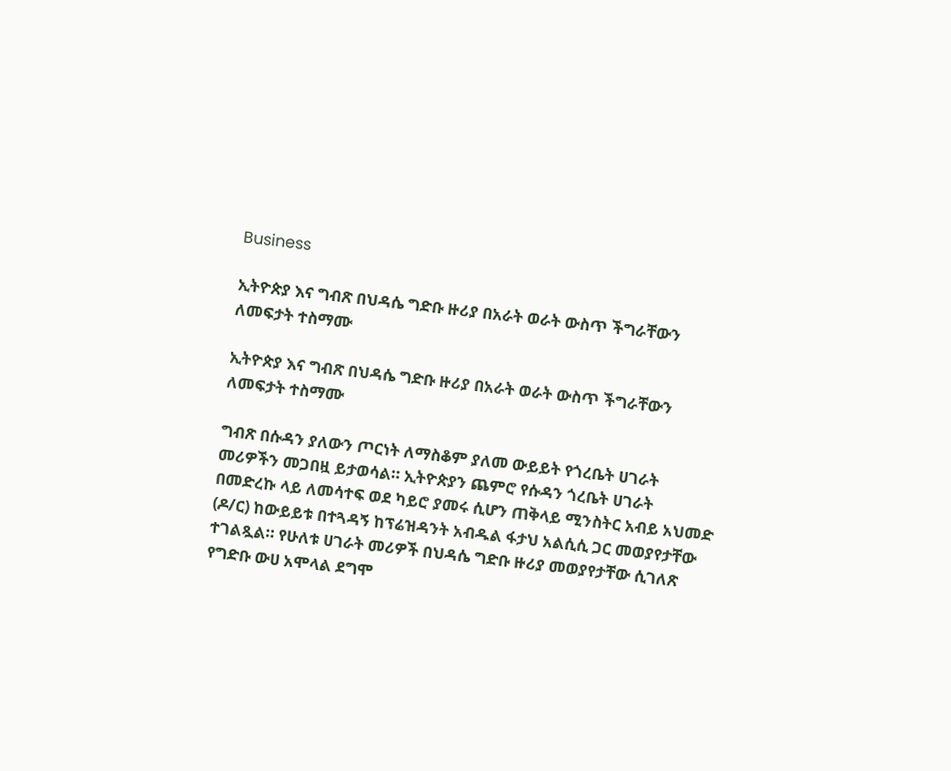Business

ኢትዮጵያ እና ግብጽ በህዳሴ ግድቡ ዙሪያ በአራት ወራት ውስጥ ችግራቸውን ለመፍታት ተስማሙ

ኢትዮጵያ እና ግብጽ በህዳሴ ግድቡ ዙሪያ በአራት ወራት ውስጥ ችግራቸውን ለመፍታት ተስማሙ

ግብጽ በሱዳን ያለውን ጦርነት ለማስቆም ያለመ ውይይት የጎረቤት ሀገራት መሪዎችን መጋበዟ ይታወሳል። ኢትዮጵያን ጨምሮ የሱዳን ጎረቤት ሀገራት በመድረኩ ላይ ለመሳተፍ ወደ ካይሮ ያመሩ ሲሆን ጠቅላይ ሚንስትር አብይ አህመድ (ዶ/ር) ከውይይቱ በተጓዳኝ ከፕሬዝዳንት አብዱል ፋታህ አልሲሲ ጋር መወያየታቸው ተገልጿል። የሁለቱ ሀገራት መሪዎች በህዳሴ ግድቡ ዙሪያ መወያየታቸው ሲገለጽ የግድቡ ውሀ አሞላል ደግሞ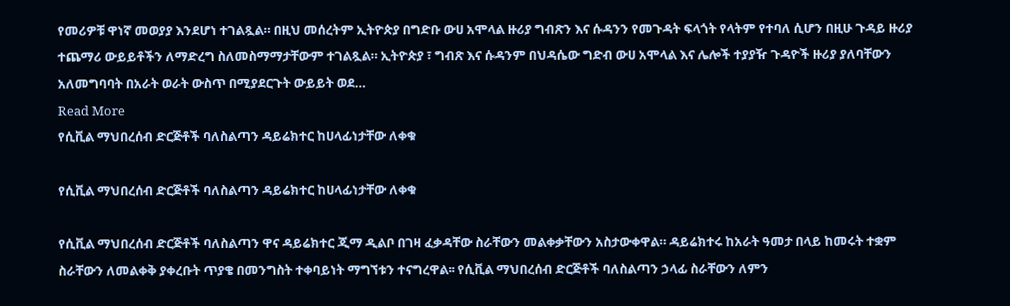የመሪዎቹ ዋነኛ መወያያ እንደሆነ ተገልጿል። በዚህ መሰረትም ኢትዮጵያ በግድቡ ውሀ አሞላል ዙሪያ ግብጽን እና ሱዳንን የመጉዳት ፍላጎት የላትም የተባለ ሲሆን በዚሁ ጉዳይ ዙሪያ ተጨማሪ ውይይቶችን ለማድረግ ስለመስማማታቸውም ተገልጿል። ኢትዮጵያ ፣ ግብጽ እና ሱዳንም በህዳሴው ግድብ ውሀ አሞላል እና ሌሎች ተያያዥ ጉዳዮች ዙሪያ ያለባቸውን አለመግባባት በአራት ወራት ውስጥ በሚያደርጉት ውይይት ወደ…
Read More
የሲቪል ማህበረሰብ ድርጅቶች ባለስልጣን ዳይሬክተር ከሀላፊነታቸው ለቀቁ

የሲቪል ማህበረሰብ ድርጅቶች ባለስልጣን ዳይሬክተር ከሀላፊነታቸው ለቀቁ

የሲቪል ማህበረሰብ ድርጅቶች ባለስልጣን ዋና ዳይሬክተር ጂማ ዲልቦ በገዛ ፈቃዳቸው ስራቸውን መልቀቃቸውን አስታውቀዋል። ዳይሬክተሩ ከአራት ዓመታ በላይ ከመሩት ተቋም ስራቸውን ለመልቀቅ ያቀረቡት ጥያቄ በመንግስት ተቀባይነት ማግኘቱን ተናግረዋል፡፡ የሲቪል ማህበረሰብ ድርጅቶች ባለስልጣን ኃላፊ ስራቸውን ለምን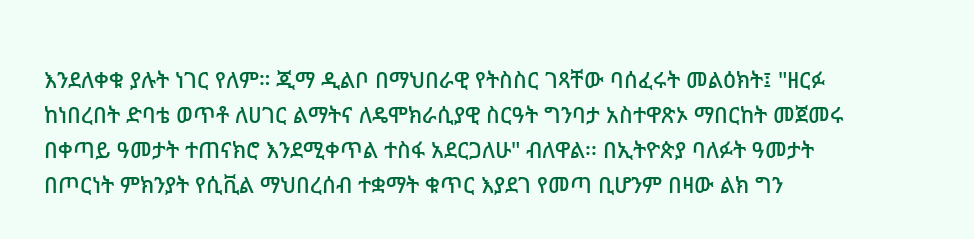እንደለቀቁ ያሉት ነገር የለም። ጂማ ዲልቦ በማህበራዊ የትስስር ገጻቸው ባሰፈሩት መልዕክት፤ "ዘርፉ ከነበረበት ድባቴ ወጥቶ ለሀገር ልማትና ለዴሞክራሲያዊ ስርዓት ግንባታ አስተዋጽኦ ማበርከት መጀመሩ በቀጣይ ዓመታት ተጠናክሮ እንደሚቀጥል ተስፋ አደርጋለሁ" ብለዋል፡፡ በኢትዮጵያ ባለፉት ዓመታት በጦርነት ምክንያት የሲቪል ማህበረሰብ ተቋማት ቁጥር እያደገ የመጣ ቢሆንም በዛው ልክ ግን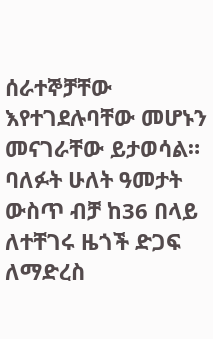ሰራተኞቻቸው እየተገደሉባቸው መሆኑን መናገራቸው ይታወሳል። ባለፉት ሁለት ዓመታት ውስጥ ብቻ ከ36 በላይ ለተቸገሩ ዜጎች ድጋፍ ለማድረስ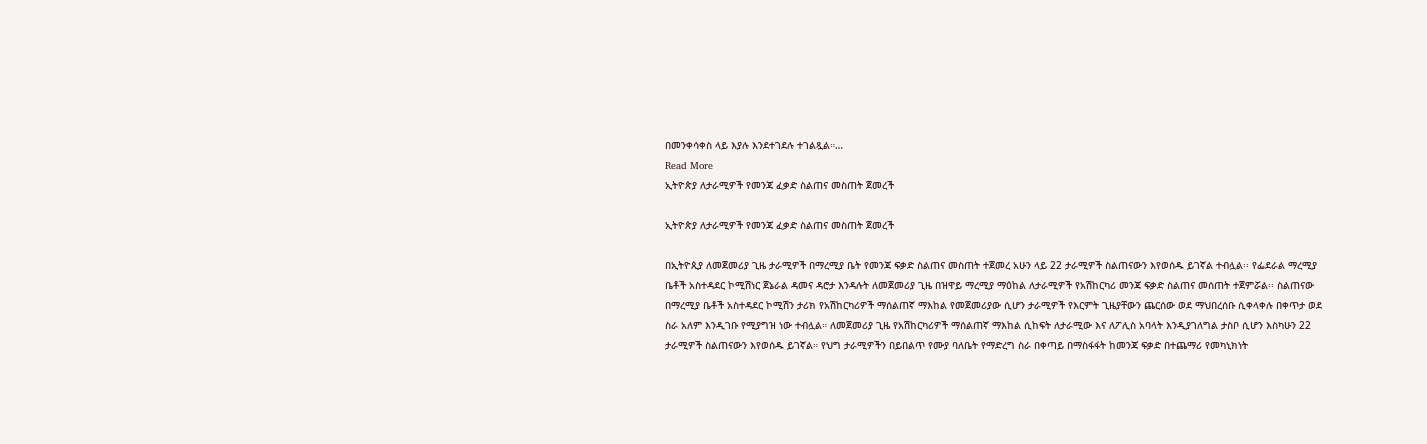በመንቀሳቀስ ላይ እያሉ እንደተገደሉ ተገልጿል።…
Read More
ኢትዮጵያ ለታራሚዎች የመንጃ ፈቃድ ስልጠና መስጠት ጀመረች

ኢትዮጵያ ለታራሚዎች የመንጃ ፈቃድ ስልጠና መስጠት ጀመረች

በኢትዮጲያ ለመጀመሪያ ጊዜ ታራሚዎች በማረሚያ ቤት የመንጃ ፍቃድ ስልጠና መስጠት ተጀመረ አሁን ላይ 22 ታራሚዎች ስልጠናውን እየወሰዱ ይገኛል ተብሏል፡፡ የፌደራል ማረሚያ ቤቶች አስተዳደር ኮሚሽነር ጀኔራል ዳመና ዳሮታ እንዳሉት ለመጀመሪያ ጊዜ በዝዋይ ማረሚያ ማዕከል ለታራሚዎች የአሽከርካሪ መንጃ ፍቃድ ስልጠና መሰጠት ተጀምሯል፡፡ ስልጠናው በማረሚያ ቤቶች አስተዳደር ኮሚሽን ታሪክ የአሽከርካሪዎች ማሰልጠኛ ማእከል የመጀመሪያው ሲሆን ታራሚዎች የእርምት ጊዜያቸውን ጨርሰው ወደ ማህበረሰቡ ሲቀላቀሉ በቀጥታ ወደ ስራ አለም እንዲገቡ የሚያግዝ ነው ተብሏል። ለመጀመሪያ ጊዜ የአሽከርካሪዎች ማሰልጠኛ ማእከል ሲከፍት ለታራሚው እና ለፖሊስ አባላት እንዲያገለግል ታስቦ ሲሆን እስካሁን 22 ታራሚዎች ስልጠናውን እየወሰዱ ይገኛል። የህግ ታራሚዎችን በይበልጥ የሙያ ባለቤት የማድረግ ስራ በቀጣይ በማስፋፋት ከመንጃ ፍቃድ በተጨማሪ የመካኒክነት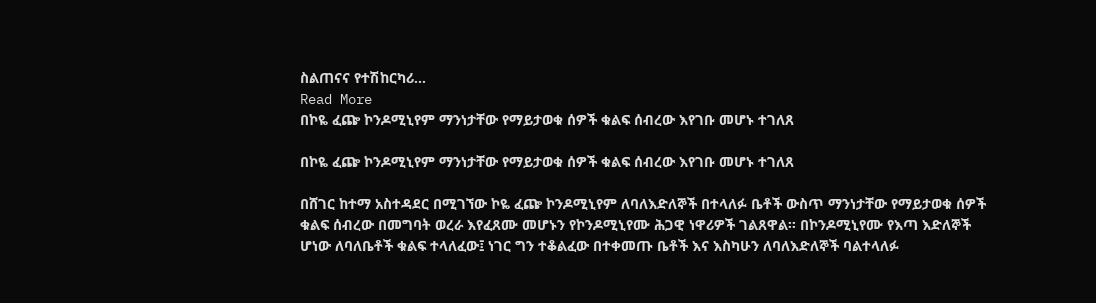ስልጠናና የተሽከርካሪ…
Read More
በኮዬ ፈጬ ኮንዶሚኒየም ማንነታቸው የማይታወቁ ሰዎች ቁልፍ ሰብረው እየገቡ መሆኑ ተገለጸ

በኮዬ ፈጬ ኮንዶሚኒየም ማንነታቸው የማይታወቁ ሰዎች ቁልፍ ሰብረው እየገቡ መሆኑ ተገለጸ

በሸገር ከተማ አስተዳደር በሚገኘው ኮዬ ፈጬ ኮንዶሚኒየም ለባለእድለኞች በተላለፉ ቤቶች ውስጥ ማንነታቸው የማይታወቁ ሰዎች ቁልፍ ሰብረው በመግባት ወረራ እየፈጸሙ መሆኑን የኮንዶሚኒየሙ ሕጋዊ ነዋሪዎች ገልጸዋል፡፡ በኮንዶሚኒየሙ የእጣ እድለኞች ሆነው ለባለቤቶች ቁልፍ ተላለፈው፤ ነገር ግን ተቆልፈው በተቀመጡ ቤቶች እና እስካሁን ለባለእድለኞች ባልተላለፉ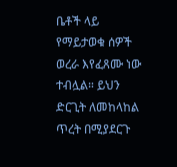ቤቶች ላይ የማይታወቁ ሰዎች ወረራ እየፈጸሙ ነው ተብሏል። ይህን ድርጊት ለመከላከል ጥረት በሚያደርጉ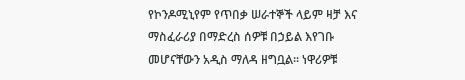የኮንዶሚኒየም የጥበቃ ሠራተኞች ላይም ዛቻ እና ማስፈራሪያ በማድረስ ሰዎቹ በኃይል እየገቡ መሆናቸውን አዲስ ማለዳ ዘግቧል፡፡ ነዋሪዎቹ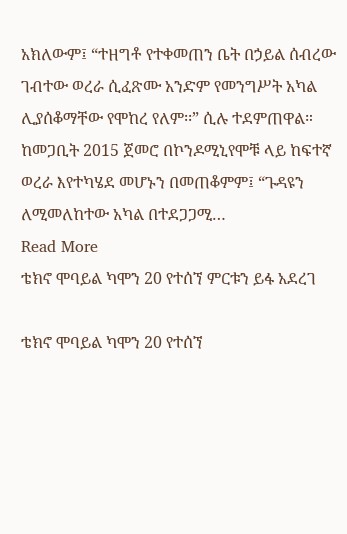አክለውም፤ “ተዘግቶ የተቀመጠን ቤት በኃይል ሰብረው ገብተው ወረራ ሲፈጽሙ አንድም የመንግሥት አካል ሊያሰቆማቸው የሞከረ የለም፡፡” ሲሉ ተደምጠዋል። ከመጋቢት 2015 ጀመሮ በኮንዶሚኒየሞቹ ላይ ከፍተኛ ወረራ እየተካሄደ መሆኑን በመጠቆምም፤ “ጉዳዩን ለሚመለከተው አካል በተደጋጋሚ…
Read More
ቴክኖ ሞባይል ካሞን 20 የተሰኘ ምርቱን ይፋ አደረገ

ቴክኖ ሞባይል ካሞን 20 የተሰኘ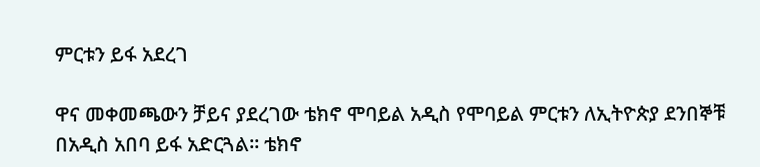ምርቱን ይፋ አደረገ

ዋና መቀመጫውን ቻይና ያደረገው ቴክኖ ሞባይል አዲስ የሞባይል ምርቱን ለኢትዮጵያ ደንበኞቹ በአዲስ አበባ ይፋ አድርጓል። ቴክኖ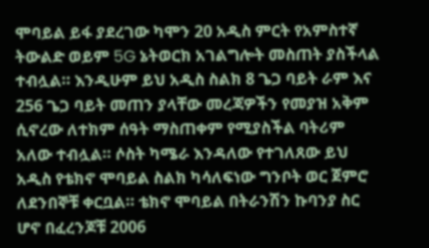ሞባይል ይፋ ያደረገው ካሞን 20 አዲስ ምርት የአምስተኛ ትውልድ ወይም 5G ኔትወርክ አገልግሎት መስጠት ያስችላል ተብሏል። እንዲሁም ይህ አዲስ ስልክ 8 ጌጋ ባይት ራም እና 256 ጌጋ ባይት መጠን ያላቸው መረጃዎችን የመያዝ አቅም ሲኖረው ለተክም ሰዓት ማስጠቀም የሚያስችል ባትሪም አለው ተብሏል። ሶስት ካሜራ እንዳለው የተገለጸው ይህ አዲስ የቴክኖ ሞባይል ስልክ ካሳለፍነው ግንቦት ወር ጀምሮ ለደንበኞቹ ቀርቧል። ቴክኖ ሞባይል በትራንሽን ኩባንያ ስር ሆኖ በፈረንጆቹ 2006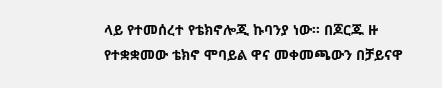ላይ የተመሰረተ የቴክኖሎጂ ኩባንያ ነው። በጆርጁ ዙ የተቋቋመው ቴክኖ ሞባይል ዋና መቀመጫውን በቻይናዋ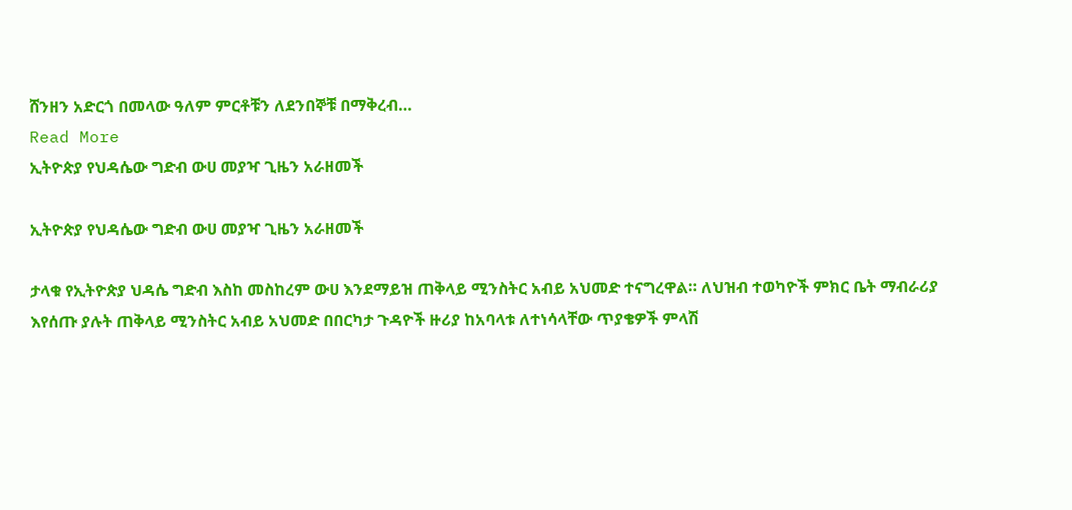ሸንዘን አድርጎ በመላው ዓለም ምርቶቹን ለደንበኞቹ በማቅረብ…
Read More
ኢትዮጵያ የህዳሴው ግድብ ውሀ መያዣ ጊዜን አራዘመች

ኢትዮጵያ የህዳሴው ግድብ ውሀ መያዣ ጊዜን አራዘመች

ታላቁ የኢትዮጵያ ህዳሴ ግድብ እስከ መስከረም ውሀ እንደማይዝ ጠቅላይ ሚንስትር አብይ አህመድ ተናግረዋል። ለህዝብ ተወካዮች ምክር ቤት ማብራሪያ እየሰጡ ያሉት ጠቅላይ ሚንስትር አብይ አህመድ በበርካታ ጉዳዮች ዙሪያ ከአባላቱ ለተነሳላቸው ጥያቄዎች ምላሽ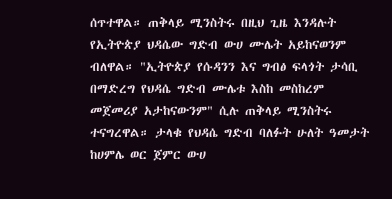ሰጥተዋል። ጠቅላይ ሚንስትሩ በዚህ ጊዜ እንዳሉት የኢትዮጵያ ህዳሴው ግድብ ውሀ ሙሌት አይከናወንም ብለዋል። "ኢትዮጵያ የሱዳንን እና ግብፅ ፍላጎት ታሳቢ በማድረግ የህዳሴ ግድብ ሙሌቱ እስከ መስከረም መጀመሪያ አታከናውንም" ሲሉ ጠቅላይ ሚንስትሩ ተናግረዋል። ታላቁ የህዳሴ ግድብ ባለፉት ሁለት ዓመታት ከሀምሌ ወር ጀምር ውሀ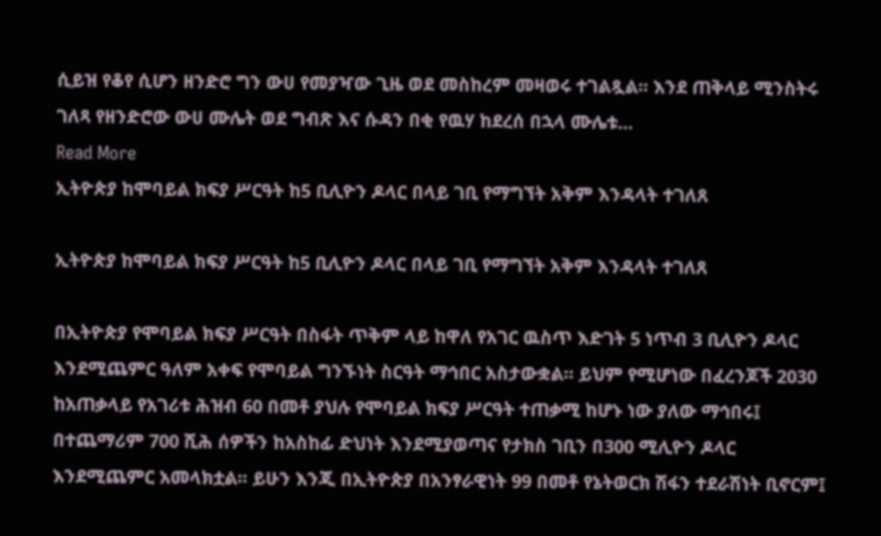ሲይዝ የቆየ ሲሆን ዘንድሮ ግን ውሀ የመያዣው ጊዜ ወደ መስከረም መዛወሩ ተገልጿል። እንደ ጠቅላይ ሚንስትሩ ገለጻ የዘንድሮው ውሀ ሙሌት ወደ ግብጽ እና ሱዳን በቂ የዉሃ ከደረሰ በኋላ ሙሌቱ…
Read More
ኢትዮጵያ ከሞባይል ክፍያ ሥርዓት ከ5 ቢሊዮን ዶላር በላይ ገቢ የማግኘት አቅም እንዳላት ተገለጸ

ኢትዮጵያ ከሞባይል ክፍያ ሥርዓት ከ5 ቢሊዮን ዶላር በላይ ገቢ የማግኘት አቅም እንዳላት ተገለጸ

በኢትዮጵያ የሞባይል ክፍያ ሥርዓት በስፋት ጥቅም ላይ ከዋለ የአገር ዉስጥ እድገት 5 ነጥብ 3 ቢሊዮን ዶላር እንደሚጨምር ዓለም አቀፍ የሞባይል ግንኙነት ስርዓት ማኅበር አስታውቋል። ይህም የሚሆነው በፈረንጆች 2030 ከአጠቃላይ የአገሪቱ ሕዝብ 60 በመቶ ያህሉ የሞባይል ክፍያ ሥርዓት ተጠቃሚ ከሆኑ ነው ያለው ማኅበሩ፤ በተጨማሪም 700 ሺሕ ሰዎችን ከአስከፊ ድህነት እንደሚያወጣና የታክስ ገቢን በ300 ሚሊዮን ዶላር እንደሚጨምር አመላክቷል፡፡ ይሁን እንጂ በኢትዮጵያ በአንፃራዊነት 99 በመቶ የኔትወርክ ሽፋን ተደራሽነት ቢኖርም፤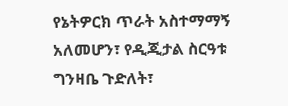የኔትዎርክ ጥራት አስተማማኝ አለመሆን፣ የዲጂታል ስርዓቱ ግንዛቤ ጉድለት፣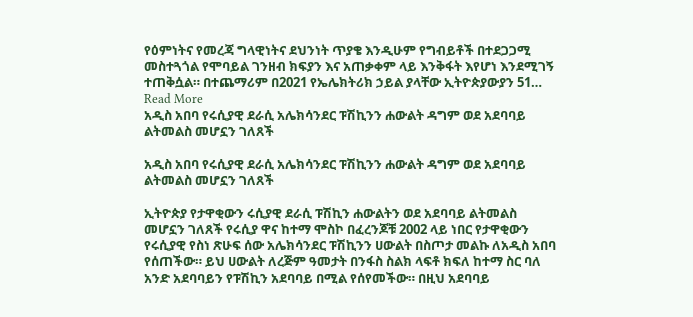የዕምነትና የመረጃ ግላዊነትና ደህንነት ጥያቄ እንዲሁም የግብይቶች በተደጋጋሚ መስተጓጎል የሞባይል ገንዘብ ክፍያን እና አጠቃቀም ላይ እንቅፋት እየሆነ እንደሚገኝ ተጠቅሷል። በተጨማሪም በ2021 የኤሌክትሪክ ኃይል ያላቸው ኢትዮጵያውያን 51…
Read More
አዲስ አበባ የሩሲያዊ ደራሲ አሌክሳንደር ፑሽኪንን ሐውልት ዳግም ወደ አደባባይ ልትመልስ መሆኗን ገለጸች

አዲስ አበባ የሩሲያዊ ደራሲ አሌክሳንደር ፑሽኪንን ሐውልት ዳግም ወደ አደባባይ ልትመልስ መሆኗን ገለጸች

ኢትዮጵያ የታዋቂውን ሩሲያዊ ደራሲ ፑሽኪን ሐውልትን ወደ አደባባይ ልትመልስ መሆኗን ገለጸች የሩሲያ ዋና ከተማ ሞስኮ በፈረንጆቹ 2002 ላይ ነበር የታዋቂውን የሩሲያዊ የስነ ጽሁፍ ሰው አሌክሳንደር ፑሽኪንን ሀውልት በስጦታ መልኩ ለአዲስ አበባ የሰጠችው። ይህ ሀውልት ለረጅም ዓመታት በንፋስ ስልክ ላፍቶ ክፍለ ከተማ ስር ባለ አንድ አደባባይን የፑሽኪን አደባባይ በሚል የሰየመችው። በዚህ አደባባይ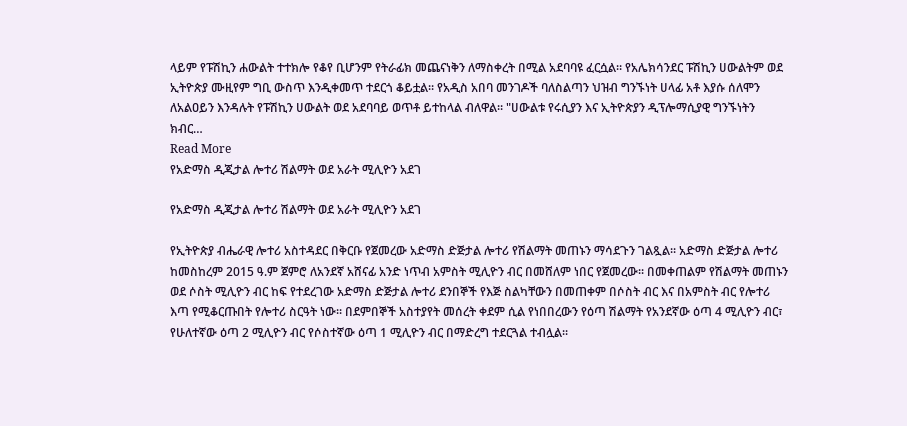ላይም የፑሽኪን ሐውልት ተተክሎ የቆየ ቢሆንም የትራፊክ መጨናነቅን ለማስቀረት በሚል አደባባዩ ፈርሷል። የአሌክሳንደር ፑሽኪን ሀውልትም ወደ ኢትዮጵያ ሙዚየም ግቢ ውስጥ እንዲቀመጥ ተደርጎ ቆይቷል። የአዲስ አበባ መንገዶች ባለስልጣን ህዝብ ግንኙነት ሀላፊ አቶ እያሱ ሰለሞን ለአልዐይን እንዳሉት የፑሽኪን ሀውልት ወደ አደባባይ ወጥቶ ይተከላል ብለዋል። "ሀውልቱ የሩሲያን እና ኢትዮጵያን ዲፕሎማሲያዊ ግንኙነትን ክብር…
Read More
የአድማስ ዲጂታል ሎተሪ ሽልማት ወደ አራት ሚሊዮን አደገ

የአድማስ ዲጂታል ሎተሪ ሽልማት ወደ አራት ሚሊዮን አደገ

የኢትዮጵያ ብሔራዊ ሎተሪ አስተዳደር በቅርቡ የጀመረው አድማስ ድጅታል ሎተሪ የሽልማት መጠኑን ማሳደጉን ገልጿል፡፡ አድማስ ድጅታል ሎተሪ ከመስከረም 2015 ዓ.ም ጀምሮ ለአንደኛ አሸናፊ አንድ ነጥብ አምስት ሚሊዮን ብር በመሸለም ነበር የጀመረው፡፡ በመቀጠልም የሽልማት መጠኑን ወደ ሶስት ሚሊዮን ብር ከፍ የተደረገው አድማስ ድጅታል ሎተሪ ደንበኞች የእጅ ስልካቸውን በመጠቀም በሶስት ብር እና በአምስት ብር የሎተሪ እጣ የሚቆርጡበት የሎተሪ ስርዓት ነው፡፡ በደምበኞች አስተያየት መሰረት ቀደም ሲል የነበበረውን የዕጣ ሽልማት የአንደኛው ዕጣ 4 ሚሊዮን ብር፣ የሁለተኛው ዕጣ 2 ሚሊዮን ብር የሶስተኛው ዕጣ 1 ሚሊዮን ብር በማድረግ ተደርጓል ተብሏል፡፡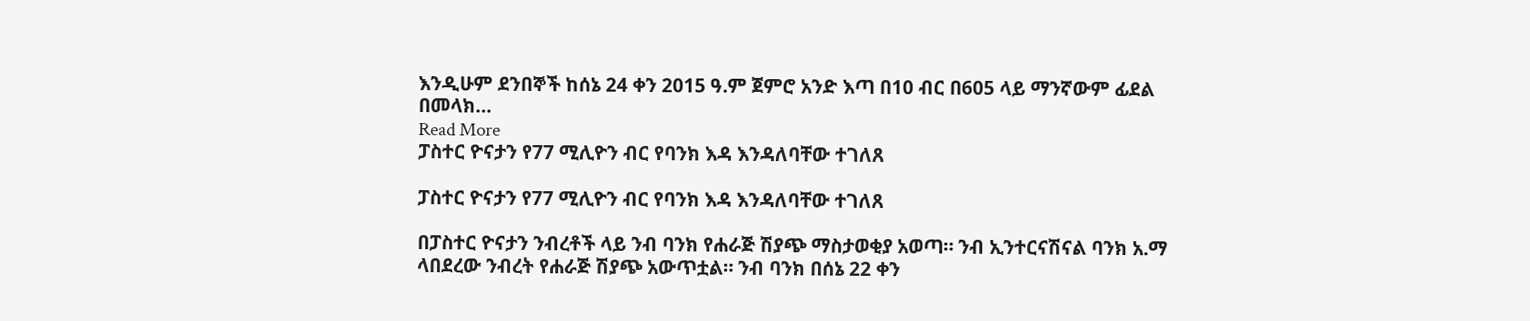እንዲሁም ደንበኞች ከሰኔ 24 ቀን 2015 ዓ.ም ጀምሮ አንድ እጣ በ10 ብር በ605 ላይ ማንኛውም ፊደል በመላክ…
Read More
ፓስተር ዮናታን የ77 ሚሊዮን ብር የባንክ እዳ እንዳለባቸው ተገለጸ

ፓስተር ዮናታን የ77 ሚሊዮን ብር የባንክ እዳ እንዳለባቸው ተገለጸ

በፓስተር ዮናታን ንብረቶች ላይ ንብ ባንክ የሐራጅ ሽያጭ ማስታወቂያ አወጣ። ንብ ኢንተርናሽናል ባንክ አ.ማ ላበደረው ንብረት የሐራጅ ሽያጭ አውጥቷል። ንብ ባንክ በሰኔ 22 ቀን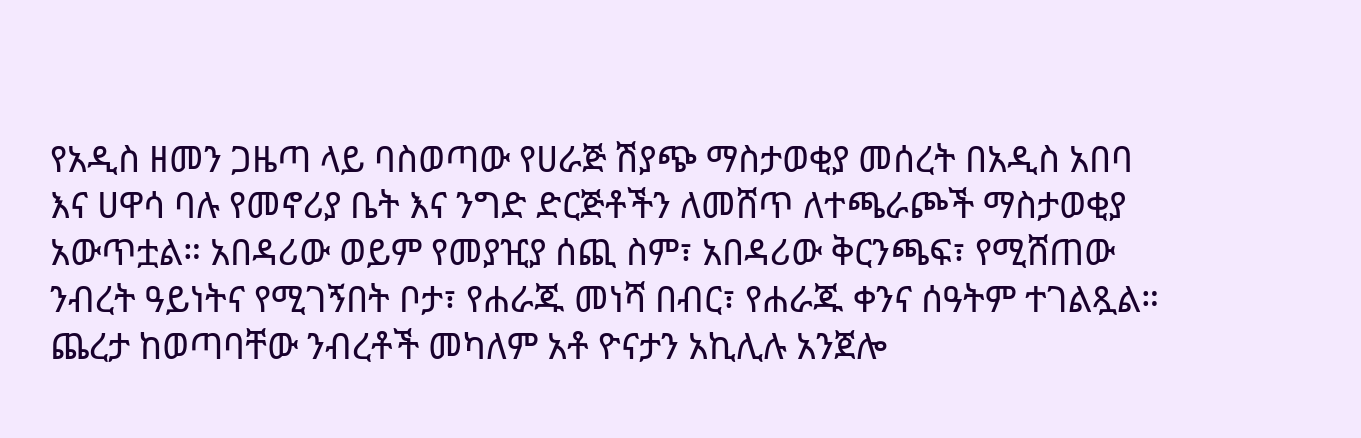የአዲስ ዘመን ጋዜጣ ላይ ባስወጣው የሀራጅ ሽያጭ ማስታወቂያ መሰረት በአዲስ አበባ እና ሀዋሳ ባሉ የመኖሪያ ቤት እና ንግድ ድርጅቶችን ለመሸጥ ለተጫራጮች ማስታወቂያ አውጥቷል። አበዳሪው ወይም የመያዢያ ሰጪ ስም፣ አበዳሪው ቅርንጫፍ፣ የሚሸጠው ንብረት ዓይነትና የሚገኝበት ቦታ፣ የሐራጁ መነሻ በብር፣ የሐራጁ ቀንና ሰዓትም ተገልጿል። ጨረታ ከወጣባቸው ንብረቶች መካለም አቶ ዮናታን አኪሊሉ አንጀሎ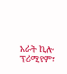አራት ኪሎ ፕሪሚየም፣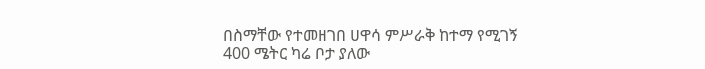በስማቸው የተመዘገበ ሀዋሳ ምሥራቅ ከተማ የሚገኝ 400 ሜትር ካሬ ቦታ ያለው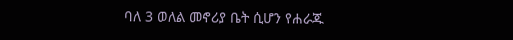ባለ 3 ወለል መኖሪያ ቤት ሲሆን የሐራጁ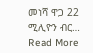መነሻ ዋጋ 22 ሚሊዮን ብር…
Read More